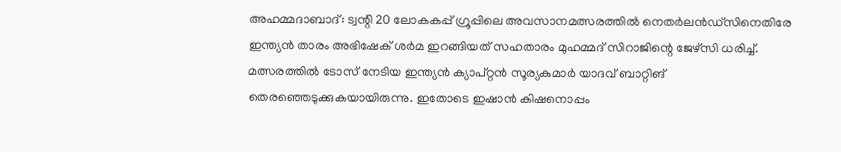അഹമ്മദാബാദ്: ട്വന്റി 20 ലോകകപ്പ് ഗ്രൂപ്പിലെ അവസാനമത്സരത്തിൽ നെതർലൻഡ്സിനെതിരേ ഇന്ത്യൻ താരം അഭിഷേക് ശർമ ഇറങ്ങിയത് സഹതാരം മുഹമ്മദ് സിറാജിന്റെ ജേഴ്സി ധരിച്ച്. മത്സരത്തിൽ ടോസ് നേടിയ ഇന്ത്യൻ ക്യാപ്റ്റൻ സൂര്യകുമാർ യാദവ് ബാറ്റിങ് തെരഞ്ഞെടുക്കുകയായിരുന്നു. ഇതോടെ ഇഷാൻ കിഷനൊപ്പം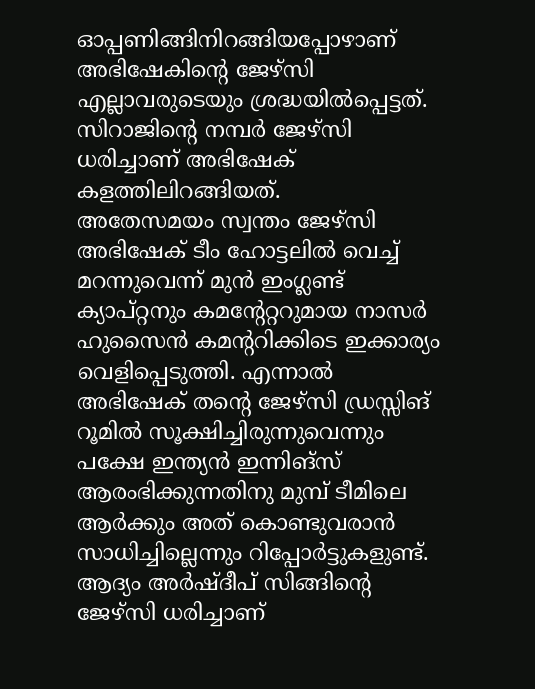ഓപ്പണിങ്ങിനിറങ്ങിയപ്പോഴാണ് അഭിഷേകിന്റെ ജേഴ്സി എല്ലാവരുടെയും ശ്രദ്ധയിൽപ്പെട്ടത്. സിറാജിന്റെ നമ്പർ ജേഴ്സി ധരിച്ചാണ് അഭിഷേക് കളത്തിലിറങ്ങിയത്.
അതേസമയം സ്വന്തം ജേഴ്സി അഭിഷേക് ടീം ഹോട്ടലിൽ വെച്ച് മറന്നുവെന്ന് മുൻ ഇംഗ്ലണ്ട് ക്യാപ്റ്റനും കമന്റേറ്ററുമായ നാസർ ഹുസൈൻ കമന്ററിക്കിടെ ഇക്കാര്യം വെളിപ്പെടുത്തി. എന്നാൽ അഭിഷേക് തന്റെ ജേഴ്സി ഡ്രസ്സിങ് റൂമിൽ സൂക്ഷിച്ചിരുന്നുവെന്നും പക്ഷേ ഇന്ത്യൻ ഇന്നിങ്സ് ആരംഭിക്കുന്നതിനു മുമ്പ് ടീമിലെ ആർക്കും അത് കൊണ്ടുവരാൻ സാധിച്ചില്ലെന്നും റിപ്പോർട്ടുകളുണ്ട്.
ആദ്യം അർഷ്ദീപ് സിങ്ങിന്റെ ജേഴ്സി ധരിച്ചാണ്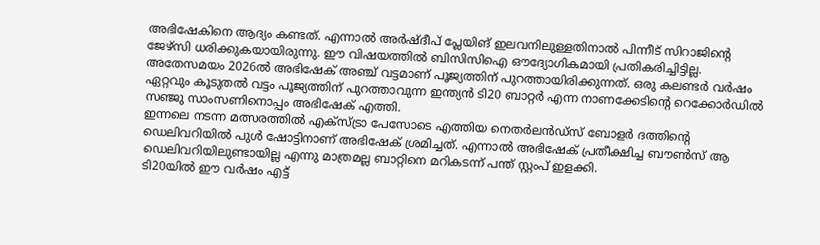അഭിഷേകിനെ ആദ്യം കണ്ടത്. എന്നാൽ അർഷ്ദീപ് പ്ലേയിങ് ഇലവനിലുള്ളതിനാൽ പിന്നീട് സിറാജിന്റെ ജേഴ്സി ധരിക്കുകയായിരുന്നു. ഈ വിഷയത്തിൽ ബിസിസിഐ ഔദ്യോഗികമായി പ്രതികരിച്ചിട്ടില്ല.
അതേസമയം 2026ൽ അഭിഷേക് അഞ്ച് വട്ടമാണ് പൂജ്യത്തിന് പുറത്തായിരിക്കുന്നത്. ഒരു കലണ്ടർ വർഷം ഏറ്റവും കൂടുതൽ വട്ടം പൂജ്യത്തിന് പുറത്താവുന്ന ഇന്ത്യൻ ടി20 ബാറ്റർ എന്ന നാണക്കേടിന്റെ റെക്കോർഡിൽ സഞ്ജു സാംസണിനൊപ്പം അഭിഷേക് എത്തി.
ഇന്നലെ നടന്ന മത്സരത്തിൽ എക്സ്ട്രാ പേസോടെ എത്തിയ നെതർലൻഡ്സ് ബോളർ ദത്തിന്റെ ഡെലിവറിയിൽ പുൾ ഷോട്ടിനാണ് അഭിഷേക് ശ്രമിച്ചത്. എന്നാൽ അഭിഷേക് പ്രതീക്ഷിച്ച ബൗൺസ് ആ ഡെലിവറിയിലുണ്ടായില്ല എന്നു മാത്രമല്ല ബാറ്റിനെ മറികടന്ന് പന്ത് സ്റ്റംപ് ഇളക്കി.
ടി20യിൽ ഈ വർഷം എട്ട്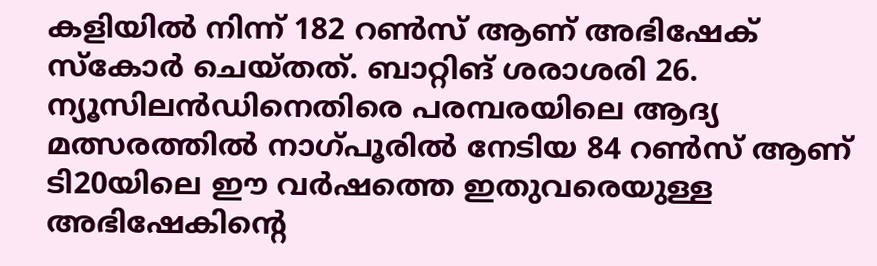കളിയിൽ നിന്ന് 182 റൺസ് ആണ് അഭിഷേക് സ്കോർ ചെയ്തത്. ബാറ്റിങ് ശരാശരി 26. ന്യൂസിലൻഡിനെതിരെ പരമ്പരയിലെ ആദ്യ മത്സരത്തിൽ നാഗ്പൂരിൽ നേടിയ 84 റൺസ് ആണ് ടി20യിലെ ഈ വർഷത്തെ ഇതുവരെയുള്ള അഭിഷേകിന്റെ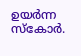ഉയർന്ന സ്കോർ.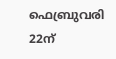ഫെബ്രുവരി 22ന്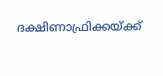ദക്ഷിണാഫ്രിക്കയ്ക്ക്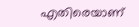എതിരെയാണ്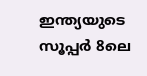ഇന്ത്യയുടെ സൂപ്പർ 8ലെ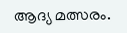ആദ്യ മത്സരം.